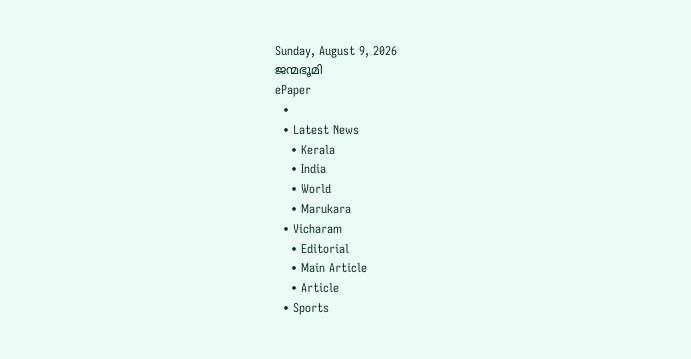Sunday, August 9, 2026
ജന്മഭൂമി
ePaper
  •
  • Latest News
    • Kerala
    • India
    • World
    • Marukara
  • Vicharam
    • Editorial
    • Main Article
    • Article
  • Sports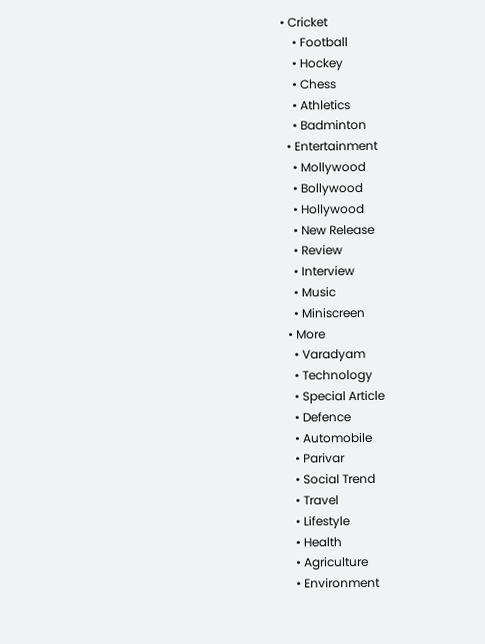• Cricket
    • Football
    • Hockey
    • Chess
    • Athletics
    • Badminton
  • Entertainment
    • Mollywood
    • Bollywood
    • Hollywood
    • New Release
    • Review
    • Interview
    • Music
    • Miniscreen
  • More
    • Varadyam
    • Technology
    • Special Article
    • Defence
    • Automobile
    • Parivar
    • Social Trend
    • Travel
    • Lifestyle
    • Health
    • Agriculture
    • Environment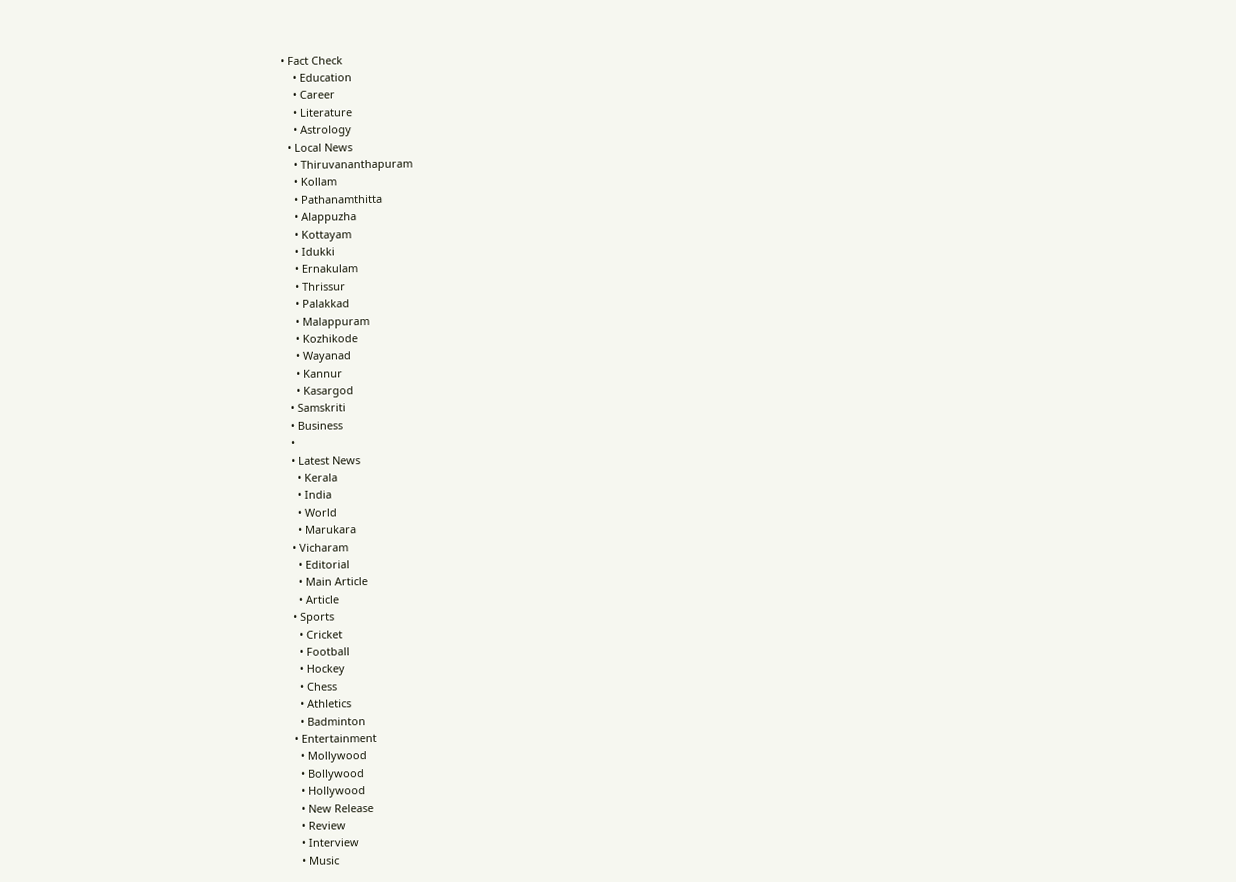• Fact Check
    • Education
    • Career
    • Literature
    • Astrology
  • Local News
    • Thiruvananthapuram
    • Kollam
    • Pathanamthitta
    • Alappuzha
    • Kottayam
    • Idukki
    • Ernakulam
    • Thrissur
    • Palakkad
    • Malappuram
    • Kozhikode
    • Wayanad
    • Kannur
    • Kasargod
  • Samskriti
  • Business
  •
  • Latest News
    • Kerala
    • India
    • World
    • Marukara
  • Vicharam
    • Editorial
    • Main Article
    • Article
  • Sports
    • Cricket
    • Football
    • Hockey
    • Chess
    • Athletics
    • Badminton
  • Entertainment
    • Mollywood
    • Bollywood
    • Hollywood
    • New Release
    • Review
    • Interview
    • Music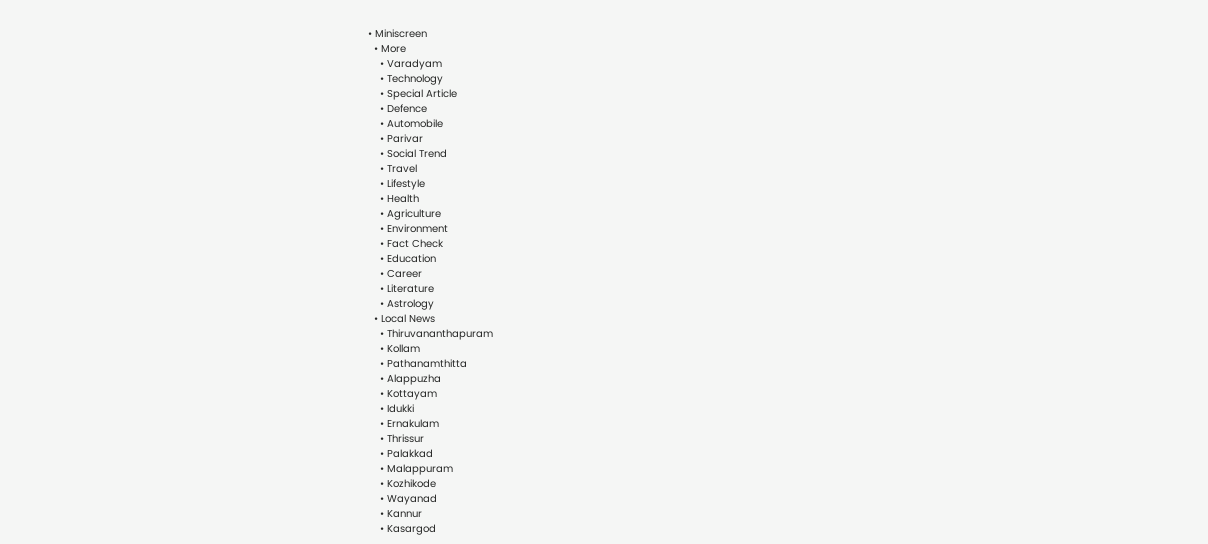• Miniscreen
  • More
    • Varadyam
    • Technology
    • Special Article
    • Defence
    • Automobile
    • Parivar
    • Social Trend
    • Travel
    • Lifestyle
    • Health
    • Agriculture
    • Environment
    • Fact Check
    • Education
    • Career
    • Literature
    • Astrology
  • Local News
    • Thiruvananthapuram
    • Kollam
    • Pathanamthitta
    • Alappuzha
    • Kottayam
    • Idukki
    • Ernakulam
    • Thrissur
    • Palakkad
    • Malappuram
    • Kozhikode
    • Wayanad
    • Kannur
    • Kasargod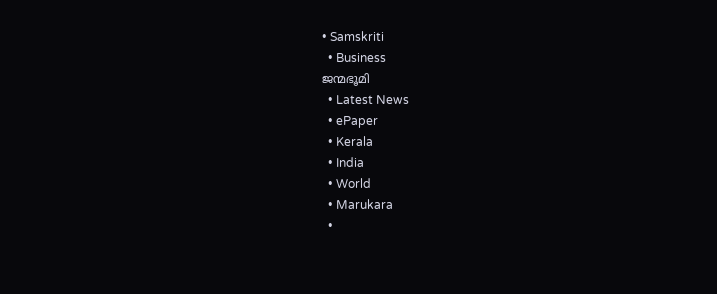• Samskriti
  • Business
ജന്മഭൂമി
  • Latest News
  • ePaper
  • Kerala
  • India
  • World
  • Marukara
  •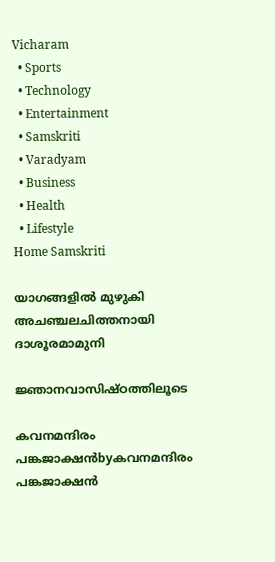Vicharam
  • Sports
  • Technology
  • Entertainment
  • Samskriti
  • Varadyam
  • Business
  • Health
  • Lifestyle
Home Samskriti

യാഗങ്ങളില്‍ മുഴുകി അചഞ്ചലചിത്തനായി ദാശൂരമാമുനി

ജ്ഞാനവാസിഷ്ഠത്തിലൂടെ

കവനമന്ദിരം പങ്കജാക്ഷന്‍byകവനമന്ദിരം പങ്കജാക്ഷന്‍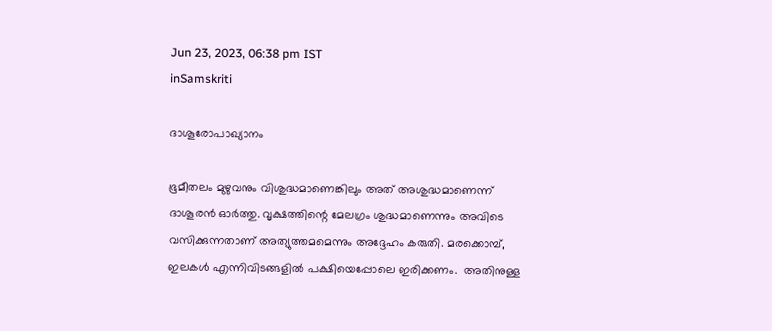Jun 23, 2023, 06:38 pm IST
inSamskriti

ദാശൂരോപാഖ്യാനം

ഭൂമീതലം മുഴുവനും വിശുദ്ധമാണെങ്കിലും അത് അശുദ്ധമാണെന്ന് ദാശൂരന്‍ ഓര്‍ത്തു. വൃക്ഷത്തിന്റെ മേലഗ്രം ശുദ്ധമാണെന്നും അവിടെ വസിക്കുന്നതാണ് അത്യുത്തമമെന്നും അദ്ദേഹം കരുതി. മരക്കൊമ്പ്, ഇലകള്‍ എന്നിവിടങ്ങളില്‍ പക്ഷിയെപ്പോലെ ഇരിക്കണം.  അതിനുള്ള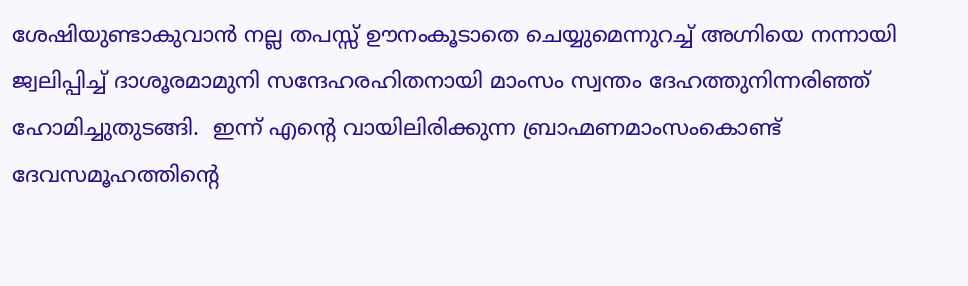ശേഷിയുണ്ടാകുവാന്‍ നല്ല തപസ്സ് ഊനംകൂടാതെ ചെയ്യുമെന്നുറച്ച് അഗ്നിയെ നന്നായി ജ്വലിപ്പിച്ച് ദാശൂരമാമുനി സന്ദേഹരഹിതനായി മാംസം സ്വന്തം ദേഹത്തുനിന്നരിഞ്ഞ് ഹോമിച്ചുതുടങ്ങി.  ഇന്ന് എന്റെ വായിലിരിക്കുന്ന ബ്രാഹ്മണമാംസംകൊണ്ട്  ദേവസമൂഹത്തിന്റെ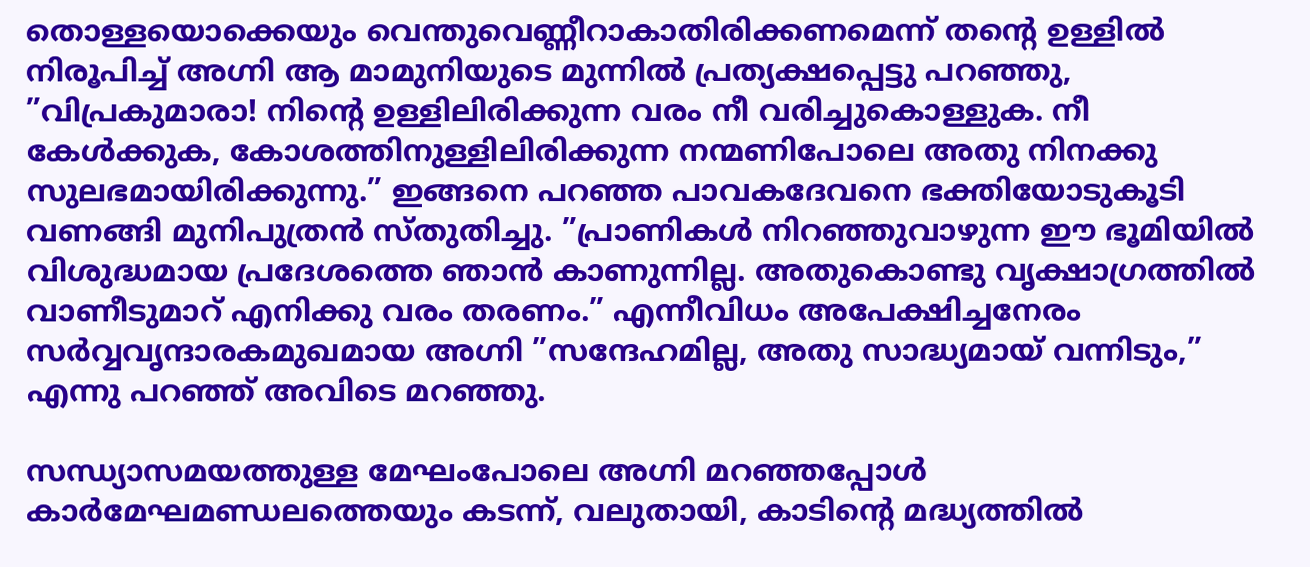തൊള്ളയൊക്കെയും വെന്തുവെണ്ണീറാകാതിരിക്കണമെന്ന് തന്റെ ഉള്ളില്‍ നിരൂപിച്ച് അഗ്നി ആ മാമുനിയുടെ മുന്നില്‍ പ്രത്യക്ഷപ്പെട്ടു പറഞ്ഞു, ”വിപ്രകുമാരാ! നിന്റെ ഉള്ളിലിരിക്കുന്ന വരം നീ വരിച്ചുകൊള്ളുക. നീ കേള്‍ക്കുക, കോശത്തിനുള്ളിലിരിക്കുന്ന നന്മണിപോലെ അതു നിനക്കു സുലഭമായിരിക്കുന്നു.” ഇങ്ങനെ പറഞ്ഞ പാവകദേവനെ ഭക്തിയോടുകൂടി വണങ്ങി മുനിപുത്രന്‍ സ്തുതിച്ചു. ”പ്രാണികള്‍ നിറഞ്ഞുവാഴുന്ന ഈ ഭൂമിയില്‍ വിശുദ്ധമായ പ്രദേശത്തെ ഞാന്‍ കാണുന്നില്ല. അതുകൊണ്ടു വൃക്ഷാഗ്രത്തില്‍ വാണീടുമാറ് എനിക്കു വരം തരണം.” എന്നീവിധം അപേക്ഷിച്ചനേരം സര്‍വ്വവൃന്ദാരകമുഖമായ അഗ്നി ”സന്ദേഹമില്ല, അതു സാദ്ധ്യമായ് വന്നിടും,” എന്നു പറഞ്ഞ് അവിടെ മറഞ്ഞു.

സന്ധ്യാസമയത്തുള്ള മേഘംപോലെ അഗ്നി മറഞ്ഞപ്പോള്‍ കാര്‍മേഘമണ്ഡലത്തെയും കടന്ന്, വലുതായി, കാടിന്റെ മദ്ധ്യത്തില്‍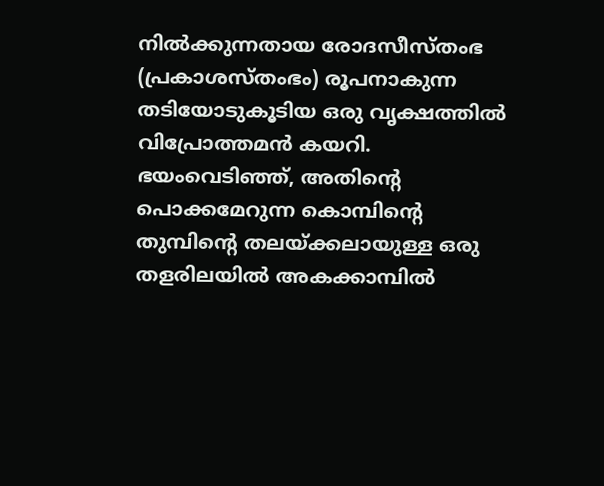നില്‍ക്കുന്നതായ രോദസീസ്തംഭ (പ്രകാശസ്തംഭം) രൂപനാകുന്ന തടിയോടുകൂടിയ ഒരു വൃക്ഷത്തില്‍ വിപ്രോത്തമന്‍ കയറി. ഭയംവെടിഞ്ഞ്, അതിന്റെ പൊക്കമേറുന്ന കൊമ്പിന്റെ തുമ്പിന്റെ തലയ്‌ക്കലായുള്ള ഒരു തളരിലയില്‍ അകക്കാമ്പില്‍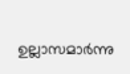ഉല്ലാസമാര്‍ന്നു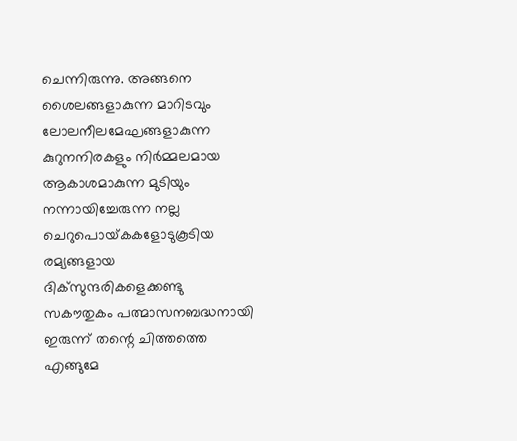ചെന്നിരുന്നു. അങ്ങനെ ശൈലങ്ങളാകുന്ന മാറിടവും ലോലനീലമേഘങ്ങളാകുന്ന കുറുനനിരകളും നിര്‍മ്മലമായ ആകാശമാകുന്ന മുടിയും നന്നായിച്ചേരുന്ന നല്ല ചെറുപൊയ്‌കകളോടുകൂടിയ രമ്യങ്ങളായ ദിക്‌സുന്ദരികളെക്കണ്ടു സകൗതുകം പത്മാസനബദ്ധനായി ഇരുന്ന് തന്റെ ചിത്തത്തെ എങ്ങുമേ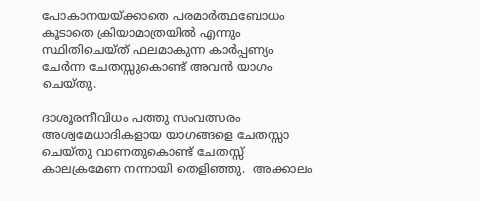പോകാനയയ്‌ക്കാതെ പരമാര്‍ത്ഥബോധം കൂടാതെ ക്രിയാമാത്രയില്‍ എന്നും സ്ഥിതിചെയ്ത് ഫലമാകുന്ന കാര്‍പ്പണ്യം ചേര്‍ന്ന ചേതസ്സുകൊണ്ട് അവന്‍ യാഗം ചെയ്തു.

ദാശൂരനീവിധം പത്തു സംവത്സരം അശ്വമേധാദികളായ യാഗങ്ങളെ ചേതസ്സാ ചെയ്തു വാണതുകൊണ്ട് ചേതസ്സ് കാലക്രമേണ നന്നായി തെളിഞ്ഞു.  അക്കാലം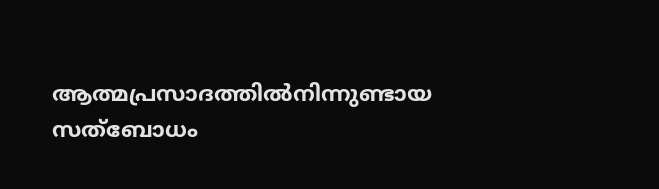ആത്മപ്രസാദത്തില്‍നിന്നുണ്ടായ സത്‌ബോധം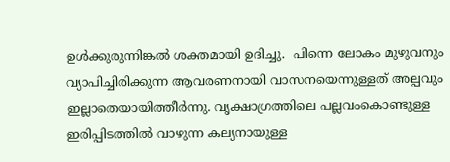ഉള്‍ക്കുരുന്നിങ്കല്‍ ശക്തമായി ഉദിച്ചു.  പിന്നെ ലോകം മുഴുവനും വ്യാപിച്ചിരിക്കുന്ന ആവരണനായി വാസനയെന്നുള്ളത് അല്പവും ഇല്ലാതെയായിത്തീര്‍ന്നു. വൃക്ഷാഗ്രത്തിലെ പല്ലവംകൊണ്ടുള്ള ഇരിപ്പിടത്തില്‍ വാഴുന്ന കല്യനായുള്ള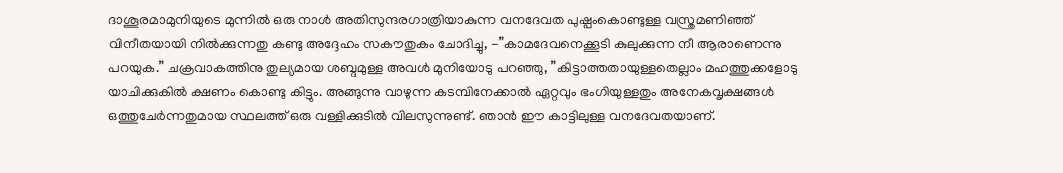ദാശൂരമാമുനിയുടെ മുന്നില്‍ ഒരു നാള്‍ അതിസുന്ദരഗാത്രിയാകുന്ന വനദേവത പുഷ്പംകൊണ്ടുള്ള വസ്ത്രമണിഞ്ഞ് വിനീതയായി നില്‍ക്കുന്നതു കണ്ടു അദ്ദേഹം സകൗതുകം ചോദിച്ചു, -”കാമദേവനെക്കൂടി കുലുക്കുന്ന നീ ആരാണെന്നു പറയുക.” ചക്രവാകത്തിനു തുല്യമായ ശബ്ദമുള്ള അവള്‍ മുനിയോടു പറഞ്ഞു, ”കിട്ടാത്തതായുള്ളതെല്ലാം മഹത്തുക്കളോടു യാചിക്കുകില്‍ ക്ഷണം കൊണ്ടു കിട്ടും. അങ്ങുന്നു വാഴുന്ന കടമ്പിനേക്കാല്‍ ഏറ്റവും ഭംഗിയുള്ളതും അനേകവൃക്ഷങ്ങള്‍ ഒത്തുചേര്‍ന്നതുമായ സ്ഥലത്ത് ഒരു വള്ളിക്കുടില്‍ വിലസുന്നുണ്ട്. ഞാന്‍ ഈ കാട്ടിലുള്ള വനദേവതയാണ്.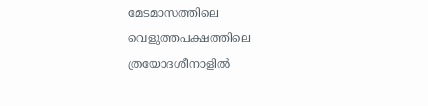മേടമാസത്തിലെ വെളുത്തപക്ഷത്തിലെ ത്രയോദശീനാളില്‍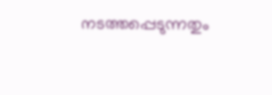നടത്തപ്പെടുന്നതും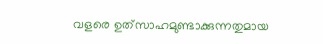വളരെ ഉത്‌സാഹമുണ്ടാക്കുന്നതുമായ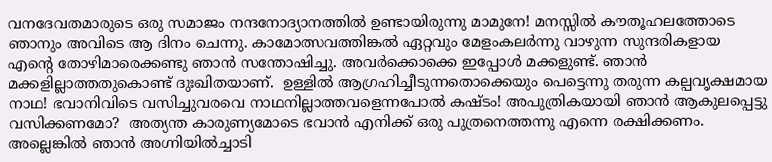വനദേവതമാരുടെ ഒരു സമാജം നന്ദനോദ്യാനത്തില്‍ ഉണ്ടായിരുന്നു മാമുനേ! മനസ്സില്‍ കൗതൂഹലത്തോടെ ഞാനും അവിടെ ആ ദിനം ചെന്നു. കാമോത്സവത്തിങ്കല്‍ ഏറ്റവും മേളംകലര്‍ന്നു വാഴുന്ന സുന്ദരികളായ എന്റെ തോഴിമാരെക്കണ്ടു ഞാന്‍ സന്തോഷിച്ചു. അവര്‍ക്കൊക്കെ ഇപ്പോള്‍ മക്കളുണ്ട്. ഞാന്‍ മക്കളില്ലാത്തതുകൊണ്ട് ദുഃഖിതയാണ്.  ഉള്ളില്‍ ആഗ്രഹിച്ചീടുന്നതൊക്കെയും പെട്ടെന്നു തരുന്ന കല്പവൃക്ഷമായ നാഥ! ഭവാനിവിടെ വസിച്ചുവരവെ നാഥനില്ലാത്തവളെന്നപോല്‍ കഷ്ടം! അപുത്രികയായി ഞാന്‍ ആകുലപ്പെട്ടു വസിക്കണമോ?  അത്യന്ത കാരുണ്യമോടെ ഭവാന്‍ എനിക്ക് ഒരു പുത്രനെത്തന്നു എന്നെ രക്ഷിക്കണം. അല്ലെങ്കില്‍ ഞാന്‍ അഗ്നിയില്‍ച്ചാടി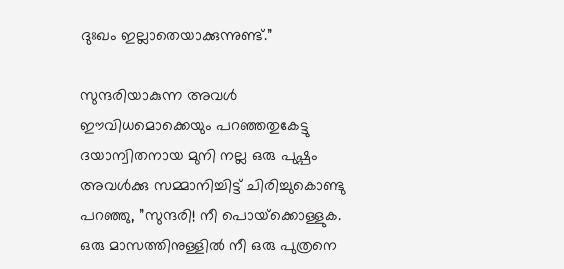ദുഃഖം ഇല്ലാതെയാക്കുന്നുണ്ട്.”

സുന്ദരിയാകുന്ന അവള്‍ ഈവിധമൊക്കെയും പറഞ്ഞതുകേട്ടു ദയാന്വിതനായ മുനി നല്ല ഒരു പുഷ്പം അവള്‍ക്കു സമ്മാനിച്ചിട്ട് ചിരിച്ചുകൊണ്ടു പറഞ്ഞു, ”സുന്ദരി! നീ പൊയ്‌ക്കൊള്ളുക. ഒരു മാസത്തിനുള്ളില്‍ നീ ഒരു പുത്രനെ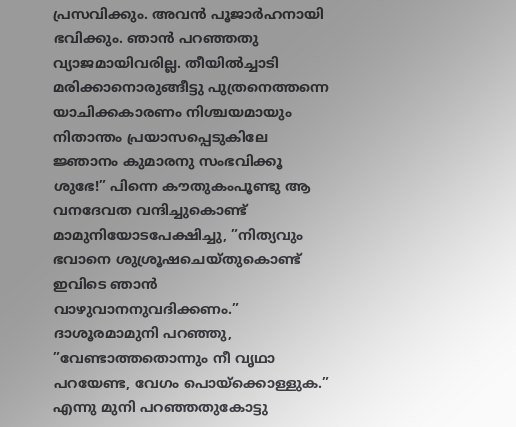പ്രസവിക്കും. അവന്‍ പൂജാര്‍ഹനായി ഭവിക്കും. ഞാന്‍ പറഞ്ഞതു വ്യാജമായിവരില്ല. തീയില്‍ച്ചാടി മരിക്കാനൊരുങ്ങീട്ടു പുത്രനെത്തന്നെ യാചിക്കകാരണം നിശ്ചയമായും നിതാന്തം പ്രയാസപ്പെടുകിലേ ജ്ഞാനം കുമാരനു സംഭവിക്കൂ ശുഭേ!” പിന്നെ കൗതുകംപൂണ്ടു ആ വനദേവത വന്ദിച്ചുകൊണ്ട് മാമുനിയോടപേക്ഷിച്ചു, ”നിത്യവും ഭവാനെ ശുശ്രൂഷചെയ്തുകൊണ്ട് ഇവിടെ ഞാന്‍ വാഴുവാനനുവദിക്കണം.” ദാശൂരമാമുനി പറഞ്ഞു, ”വേണ്ടാത്തതൊന്നും നീ വൃഥാ പറയേണ്ട, വേഗം പൊയ്‌ക്കൊള്ളുക.” എന്നു മുനി പറഞ്ഞതുകോട്ടു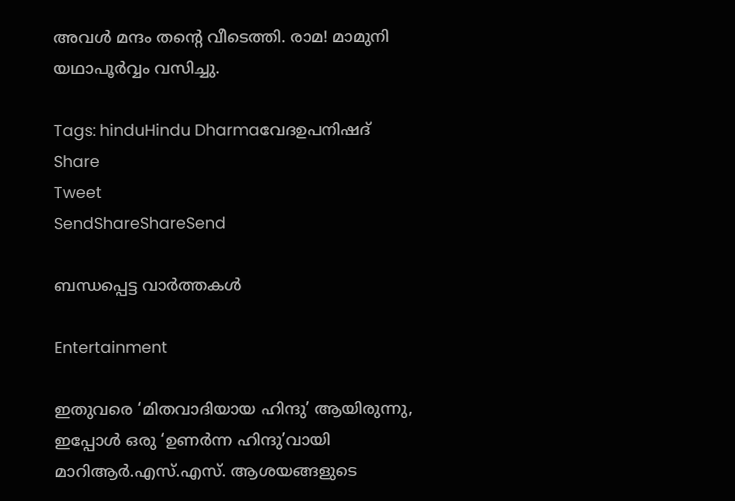അവള്‍ മന്ദം തന്റെ വീടെത്തി. രാമ! മാമുനി യഥാപൂര്‍വ്വം വസിച്ചു.

Tags: hinduHindu Dharmaവേദഉപനിഷദ്
Share
Tweet
SendShareShareSend

ബന്ധപ്പെട്ട വാര്‍ത്തകള്‍

Entertainment

ഇതുവരെ ‘മിതവാദിയായ ഹിന്ദു’ ആയിരുന്നു, ഇപ്പോൾ ഒരു ‘ഉണർന്ന ഹിന്ദു’വായി മാറിആർ.എസ്.എസ്. ആശയങ്ങളുടെ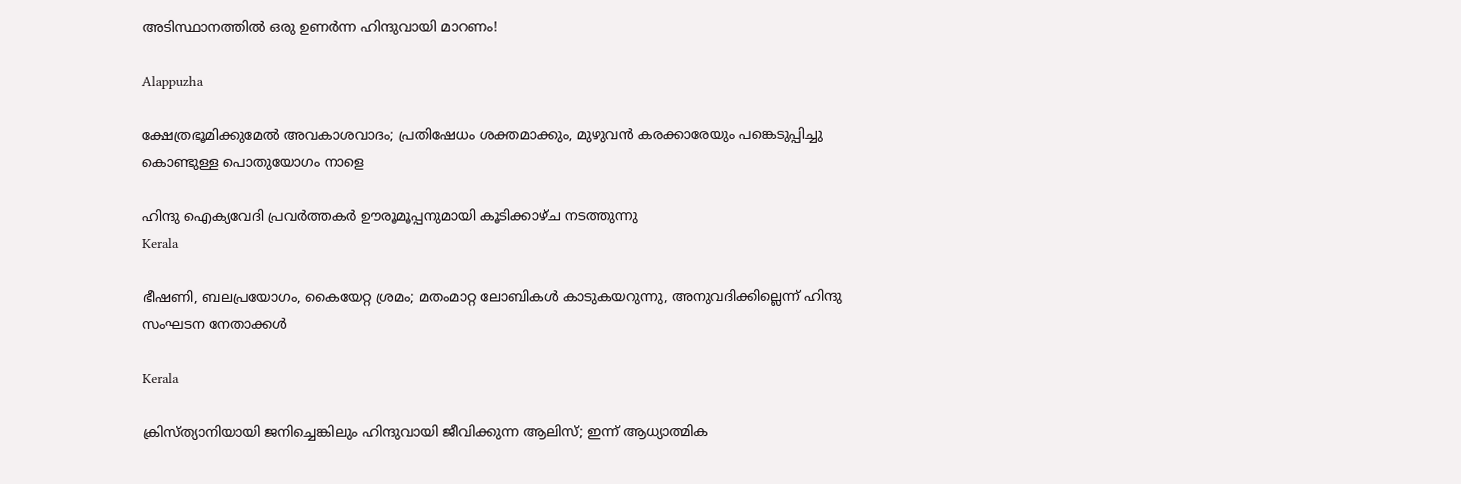അടിസ്ഥാനത്തിൽ ഒരു ഉണർന്ന ഹിന്ദുവായി മാറണം!

Alappuzha

ക്ഷേത്രഭൂമിക്കുമേല്‍ അവകാശവാദം; പ്രതിഷേധം ശക്തമാക്കും, മുഴുവന്‍ കരക്കാരേയും പങ്കെടുപ്പിച്ചു കൊണ്ടുള്ള പൊതുയോഗം നാളെ

ഹിന്ദു ഐക്യവേദി പ്രവർത്തകർ ഊരൂമൂപ്പനുമായി കൂടിക്കാഴ്ച നടത്തുന്നു
Kerala

ഭീഷണി, ബലപ്രയോഗം, കൈയേറ്റ ശ്രമം; മതംമാറ്റ ലോബികള്‍ കാടുകയറുന്നു, അനുവദിക്കില്ലെന്ന് ഹിന്ദു സംഘടന നേതാക്കള്‍

Kerala

ക്രിസ്ത്യാനിയായി ജനിച്ചെങ്കിലും ഹിന്ദുവായി ജീവിക്കുന്ന ആലിസ്; ഇന്ന് ആധ്യാത്മിക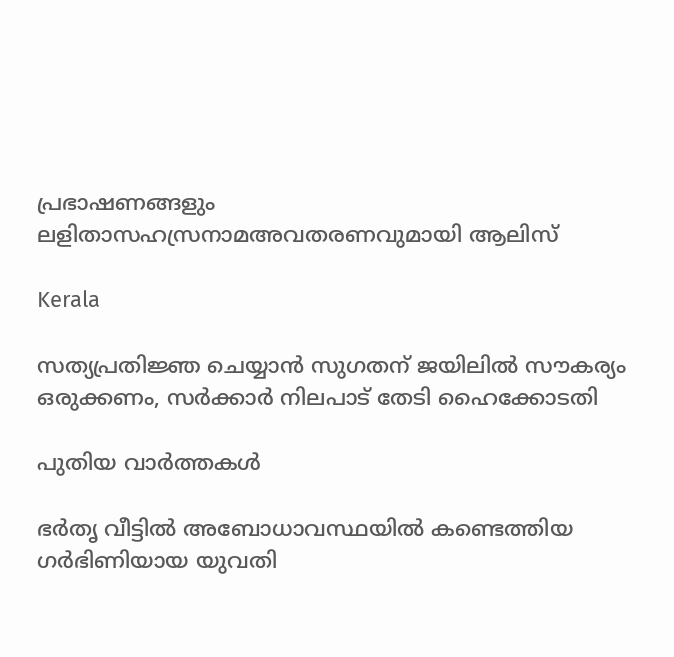പ്രഭാഷണങ്ങളും ലളിതാസഹസ്രനാമഅവതരണവുമായി ആലിസ്

Kerala

സത്യപ്രതിജ്ഞ ചെയ്യാന്‍ സുഗതന്‌ ജയിലില്‍ സൗകര്യം ഒരുക്കണം, സര്‍ക്കാര്‍ നിലപാട് തേടി ഹൈക്കോടതി

പുതിയ വാര്‍ത്തകള്‍

ഭര്‍തൃ വീട്ടില്‍ അബോധാവസ്ഥയില്‍ കണ്ടെത്തിയ ഗർഭിണിയായ യുവതി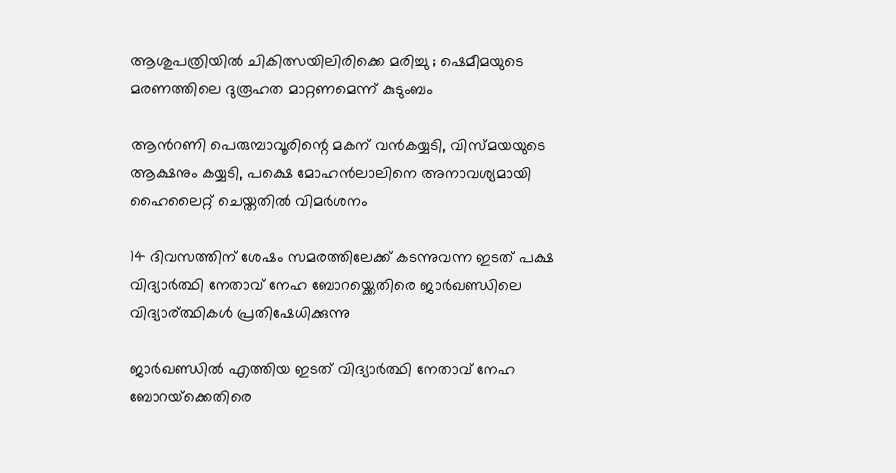ആശുപത്രിയിൽ ചികിത്സയിലിരിക്കെ മരിച്ചു ; ഷെമീമയുടെ മരണത്തിലെ ദുരൂഹത മാറ്റണമെന്ന് കുടുംബം

ആന്‍റണി പെരുമ്പാവൂരിന്റെ മകന് വന്‍കയ്യടി, വിസ്മയയുടെ ആക്ഷനും കയ്യടി, പക്ഷെ മോഹന്‍ലാലിനെ അനാവശ്യമായി ഹൈലൈറ്റ് ചെയ്തതില്‍ വിമര്‍ശനം

14 ദിവസത്തിന് ശേഷം സമരത്തിലേക്ക് കടന്നുവന്ന ഇടത് പക്ഷ വിദ്യാര്‍ത്ഥി നേതാവ് നേഹ ബോറയ്ക്കെതിരെ ജാര്‍ഖണ്ഡിലെ വിദ്യാര‍്ത്ഥികള്‍ പ്രതിഷേധിക്കുന്നു

ജാര്‍ഖണ്ഡില്‍ എത്തിയ ഇടത് വിദ്യാര്‍ത്ഥി നേതാവ് നേഹ ബോറയ്‌ക്കെതിരെ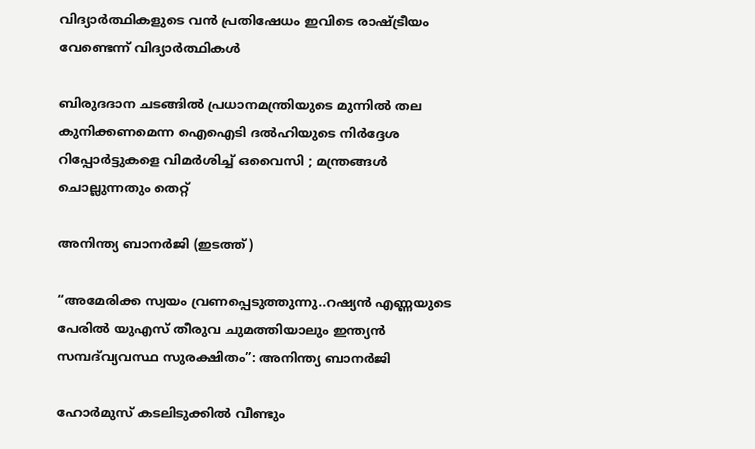വിദ്യാര്‍ത്ഥികളുടെ വന്‍ പ്രതിഷേധം ഇവിടെ രാഷ്‌ട്രീയം വേണ്ടെന്ന് വിദ്യാര്‍ത്ഥികള്‍

ബിരുദദാന ചടങ്ങിൽ പ്രധാനമന്ത്രിയുടെ മുന്നിൽ തല കുനിക്കണമെന്ന ഐഐടി ദൽഹിയുടെ നിർദ്ദേശ റിപ്പോർട്ടുകളെ വിമർശിച്ച് ഒവൈസി ; മന്ത്രങ്ങൾ ചൊല്ലുന്നതും തെറ്റ്

അനിന്ത്യ ബാനര്‍ജി (ഇടത്ത്)

“അമേരിക്ക സ്വയം വ്രണപ്പെടുത്തുന്നു..റഷ്യൻ എണ്ണയുടെ പേരില്‍ യുഎസ് തീരുവ ചുമത്തിയാലും ഇന്ത്യന്‍ സമ്പദ്‌വ്യവസ്ഥ സുരക്ഷിതം”: അനിന്ത്യ ബാനര്‍ജി

ഹോർമുസ് കടലിടുക്കിൽ വീണ്ടും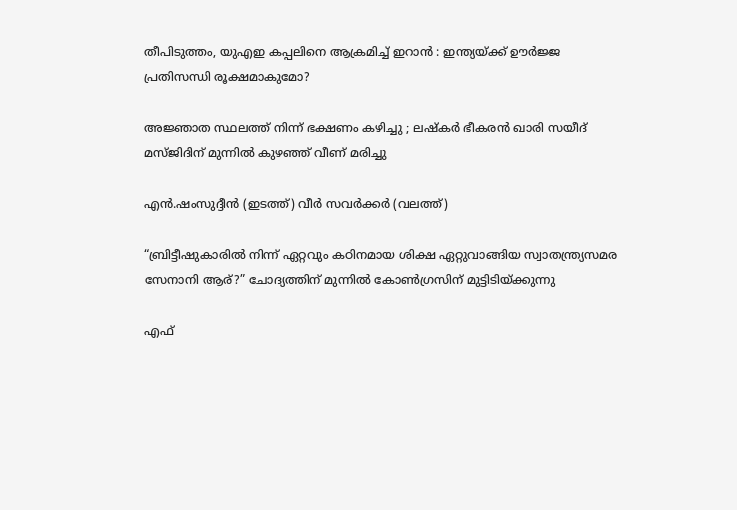തീപിടുത്തം, യുഎഇ കപ്പലിനെ ആക്രമിച്ച് ഇറാൻ : ഇന്ത്യയ്‌ക്ക് ഊർജ്ജ പ്രതിസന്ധി രൂക്ഷമാകുമോ?

അജ്ഞാത സ്ഥലത്ത് നിന്ന് ഭക്ഷണം കഴിച്ചു ; ലഷ്‌കർ ഭീകരൻ ഖാരി സയീദ് മസ്ജിദിന് മുന്നിൽ കുഴഞ്ഞ് വീണ് മരിച്ചു

എന്‍.ഷംസുദ്ദീന്‍ (ഇടത്ത്) വീര്‍ സവര്‍ക്കര്‍ (വലത്ത്)

“ബ്രിട്ടീഷുകാരിൽ നിന്ന് ഏറ്റവും കഠിനമായ ശിക്ഷ ഏറ്റുവാങ്ങിയ സ്വാതന്ത്ര്യസമര സേനാനി ആര്?” ചോദ്യത്തിന് മുന്നില്‍ കോണ്‍ഗ്രസിന് മുട്ടിടിയ്‌ക്കുന്നു

എഫ്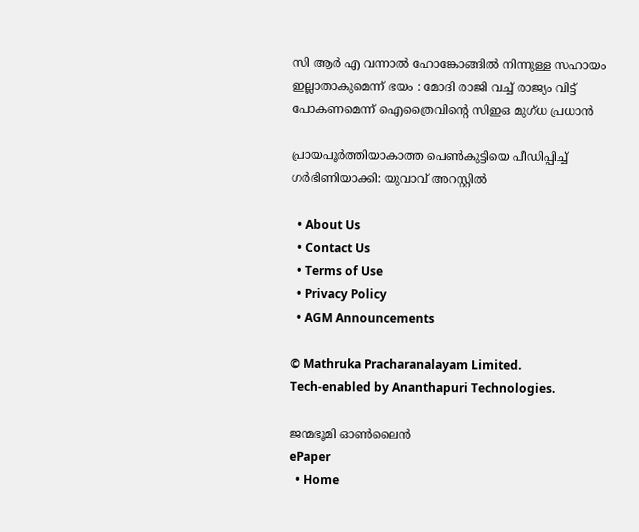സി ആർ എ വന്നാൽ ഹോങ്കോങ്ങിൽ നിന്നുള്ള സഹായം ഇല്ലാതാകുമെന്ന് ഭയം : മോദി രാജി വച്ച് രാജ്യം വിട്ട് പോകണമെന്ന് ഐത്രൈവിന്റെ സിഇഒ മുഗ്ധ പ്രധാൻ

പ്രായപൂര്‍ത്തിയാകാത്ത പെണ്‍കുട്ടിയെ പീഡിപ്പിച്ച് ഗര്‍ഭിണിയാക്കി: യുവാവ് അറസ്റ്റില്‍

  • About Us
  • Contact Us
  • Terms of Use
  • Privacy Policy
  • AGM Announcements

© Mathruka Pracharanalayam Limited.
Tech-enabled by Ananthapuri Technologies.

ജന്മഭൂമി ഓണ്‍ലൈന്‍
ePaper
  • Home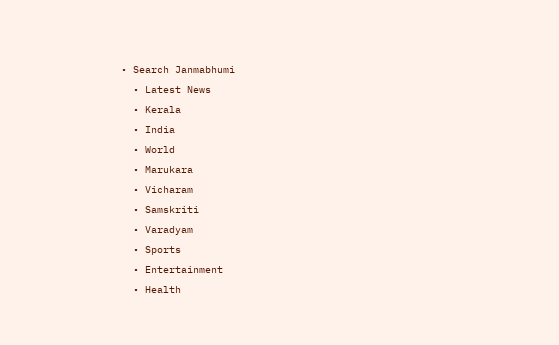• Search Janmabhumi
  • Latest News
  • Kerala
  • India
  • World
  • Marukara
  • Vicharam
  • Samskriti
  • Varadyam
  • Sports
  • Entertainment
  • Health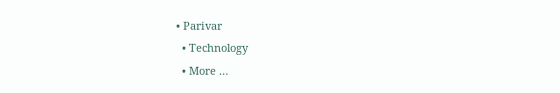• Parivar
  • Technology
  • More …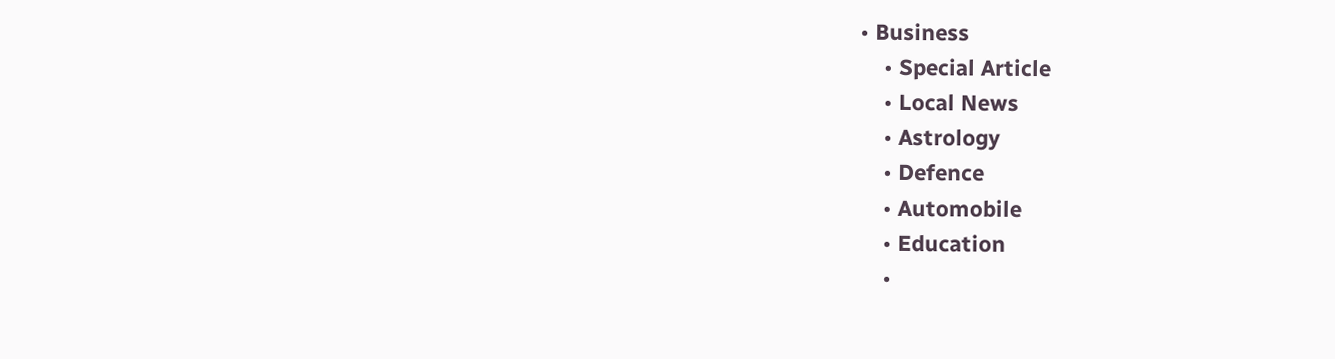• Business
    • Special Article
    • Local News
    • Astrology
    • Defence
    • Automobile
    • Education
    •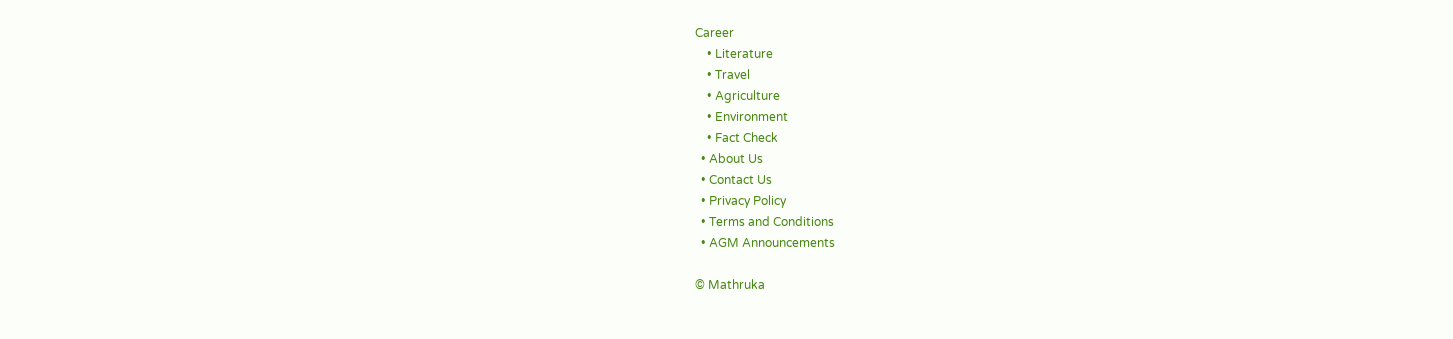Career
    • Literature
    • Travel
    • Agriculture
    • Environment
    • Fact Check
  • About Us
  • Contact Us
  • Privacy Policy
  • Terms and Conditions
  • AGM Announcements

© Mathruka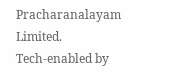Pracharanalayam Limited.
Tech-enabled by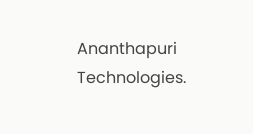Ananthapuri Technologies.